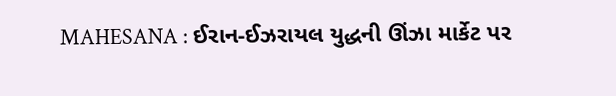MAHESANA : ઈરાન-ઈઝરાયલ યુદ્ધની ઊંઝા માર્કેટ પર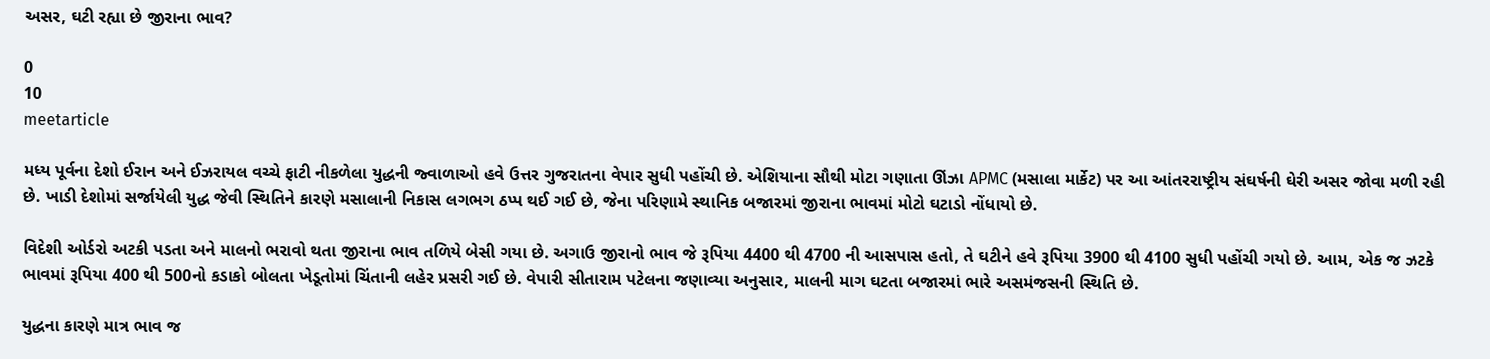અસર, ઘટી રહ્યા છે જીરાના ભાવ?

0
10
meetarticle

મધ્ય પૂર્વના દેશો ઈરાન અને ઈઝરાયલ વચ્ચે ફાટી નીકળેલા યુદ્ધની જ્વાળાઓ હવે ઉત્તર ગુજરાતના વેપાર સુધી પહોંચી છે. એશિયાના સૌથી મોટા ગણાતા ઊંઝા APMC (મસાલા માર્કેટ) પર આ આંતરરાષ્ટ્રીય સંઘર્ષની ઘેરી અસર જોવા મળી રહી છે. ખાડી દેશોમાં સર્જાયેલી યુદ્ધ જેવી સ્થિતિને કારણે મસાલાની નિકાસ લગભગ ઠપ્પ થઈ ગઈ છે, જેના પરિણામે સ્થાનિક બજારમાં જીરાના ભાવમાં મોટો ઘટાડો નોંધાયો છે.

વિદેશી ઓર્ડરો અટકી પડતા અને માલનો ભરાવો થતા જીરાના ભાવ તળિયે બેસી ગયા છે. અગાઉ જીરાનો ભાવ જે રૂપિયા 4400 થી 4700 ની આસપાસ હતો, તે ઘટીને હવે રૂપિયા 3900 થી 4100 સુધી પહોંચી ગયો છે. આમ, એક જ ઝટકે ભાવમાં રૂપિયા 400 થી 500નો કડાકો બોલતા ખેડૂતોમાં ચિંતાની લહેર પ્રસરી ગઈ છે. વેપારી સીતારામ પટેલના જણાવ્યા અનુસાર, માલની માગ ઘટતા બજારમાં ભારે અસમંજસની સ્થિતિ છે.

યુદ્ધના કારણે માત્ર ભાવ જ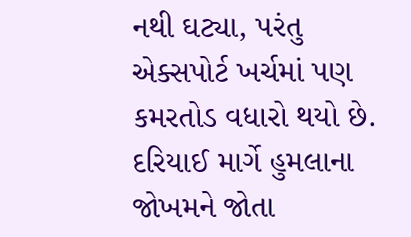નથી ઘટ્યા, પરંતુ એક્સપોર્ટ ખર્ચમાં પણ કમરતોડ વધારો થયો છે. દરિયાઈ માર્ગે હુમલાના જોખમને જોતા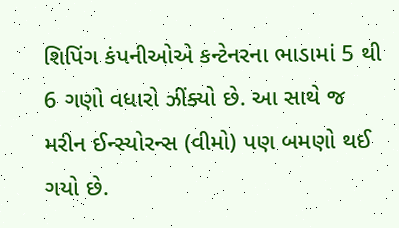શિપિંગ કંપનીઓએ કન્ટેનરના ભાડામાં 5 થી 6 ગણો વધારો ઝીંક્યો છે. આ સાથે જ મરીન ઈન્સ્યોરન્સ (વીમો) પણ બમણો થઈ ગયો છે.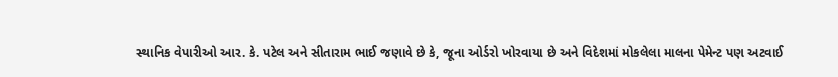સ્થાનિક વેપારીઓ આર. કે. પટેલ અને સીતારામ ભાઈ જણાવે છે કે, જૂના ઓર્ડરો ખોરવાયા છે અને વિદેશમાં મોકલેલા માલના પેમેન્ટ પણ અટવાઈ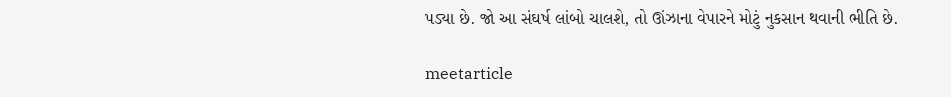પડ્યા છે. જો આ સંઘર્ષ લાંબો ચાલશે, તો ઊંઝાના વેપારને મોટું નુકસાન થવાની ભીતિ છે.

meetarticle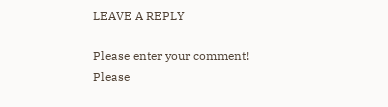LEAVE A REPLY

Please enter your comment!
Please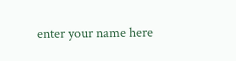enter your name here